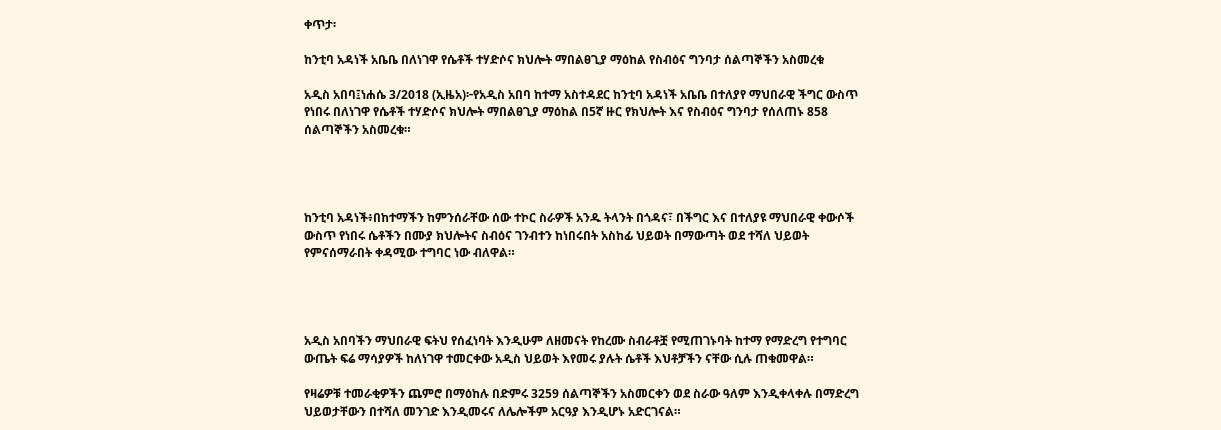ቀጥታ፡

ከንቲባ አዳነች አቤቤ በለነገዋ የሴቶች ተሃድሶና ክህሎት ማበልፀጊያ ማዕከል የስብዕና ግንባታ ሰልጣኞችን አስመረቁ

አዲስ አበባ፤ነሐሴ 3/2018 (ኢዜአ)፦የአዲስ አበባ ከተማ አስተዳደር ከንቲባ አዳነች አቤቤ በተለያየ ማህበራዊ ችግር ውስጥ የነበሩ በለነገዋ የሴቶች ተሃድሶና ክህሎት ማበልፀጊያ ማዕከል በ5ኛ ዙር የክህሎት እና የስብዕና ግንባታ የሰለጠኑ 858 ሰልጣኞችን አስመረቁ።




ከንቲባ አዳነች፥በከተማችን ከምንሰራቸው ሰው ተኮር ስራዎች አንዱ ትላንት በጎዳና፣ በችግር እና በተለያዩ ማህበራዊ ቀውሶች ውስጥ የነበሩ ሴቶችን በሙያ ክህሎትና ስብዕና ገንብተን ከነበሩበት አስከፊ ህይወት በማውጣት ወደ ተሻለ ህይወት የምናሰማራበት ቀዳሚው ተግባር ነው ብለዋል።




አዲስ አበባችን ማህበራዊ ፍትህ የሰፈነባት እንዲሁም ለዘመናት የከረሙ ስብራቶቿ የሚጠገኑባት ከተማ የማድረግ የተግባር ውጤት ፍሬ ማሳያዎች ከለነገዋ ተመርቀው አዲስ ህይወት እየመሩ ያሉት ሴቶች እህቶቻችን ናቸው ሲሉ ጠቁመዋል።

የዛሬዎቹ ተመራቂዎችን ጨምሮ በማዕከሉ በድምሩ 3259 ሰልጣኞችን አስመርቀን ወደ ስራው ዓለም እንዲቀላቀሉ በማድረግ ህይወታቸውን በተሻለ መንገድ እንዲመሩና ለሌሎችም አርዓያ እንዲሆኑ አድርገናል።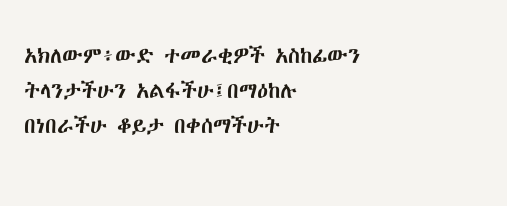አክለውም፥ውድ ተመራቂዎች አስከፊውን ትላንታችሁን አልፋችሁ፤በማዕከሉ በነበራችሁ ቆይታ በቀሰማችሁት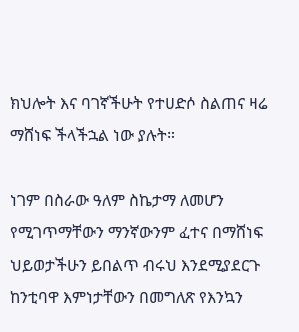ክህሎት እና ባገኛችሁት የተሀድሶ ስልጠና ዛሬ ማሸነፍ ችላችኋል ነው ያሉት።

ነገም በስራው ዓለም ስኬታማ ለመሆን የሚገጥማቸውን ማንኛውንም ፈተና በማሸነፍ ህይወታችሁን ይበልጥ ብሩህ እንደሚያደርጉ ከንቲባዋ እምነታቸውን በመግለጽ የእንኳን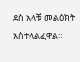ደስ አላቹ መልዕክት አስተላልፈዋል።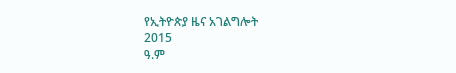የኢትዮጵያ ዜና አገልግሎት
2015
ዓ.ም